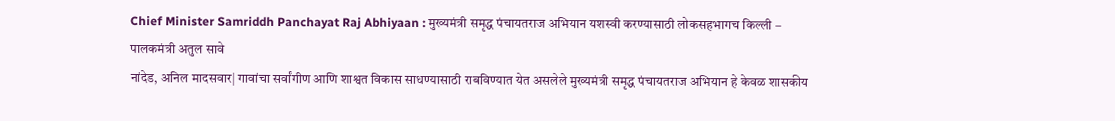Chief Minister Samriddh Panchayat Raj Abhiyaan : मुख्यमंत्री समृद्ध पंचायतराज अभियान यशस्वी करण्यासाठी लोकसहभागच किल्ली – पालकमंत्री अतुल सावे
नांदेड, अनिल मादसवार| गावांचा सर्वांगीण आणि शाश्वत विकास साधण्यासाठी राबविण्यात येत असलेले मुख्यमंत्री समृद्ध पंचायतराज अभियान हे केवळ शासकीय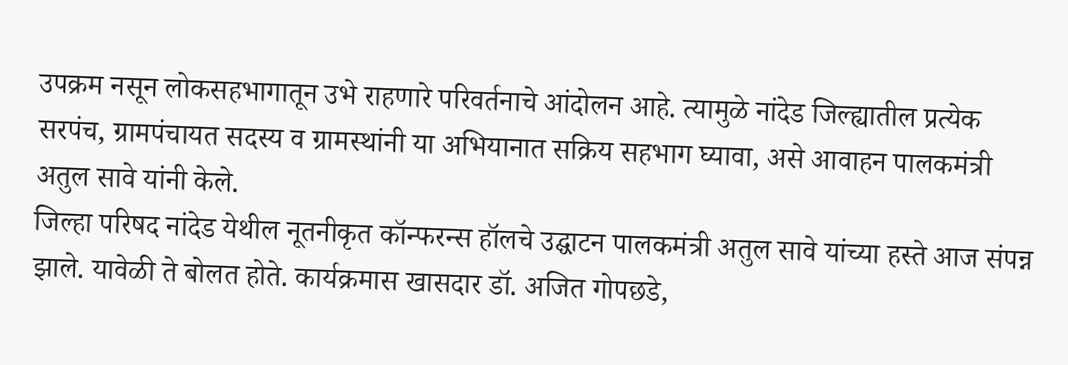उपक्रम नसून लोकसहभागातून उभे राहणारे परिवर्तनाचे आंदोलन आहे. त्यामुळे नांदेड जिल्ह्यातील प्रत्येक सरपंच, ग्रामपंचायत सदस्य व ग्रामस्थांनी या अभियानात सक्रिय सहभाग घ्यावा, असे आवाहन पालकमंत्री अतुल सावे यांनी केले.
जिल्हा परिषद नांदेड येथील नूतनीकृत कॉन्फरन्स हॉलचे उद्घाटन पालकमंत्री अतुल सावे यांच्या हस्ते आज संपन्न झाले. यावेळी ते बोलत होते. कार्यक्रमास खासदार डॉ. अजित गोपछडे,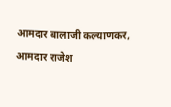आमदार बालाजी कल्याणकर, आमदार राजेश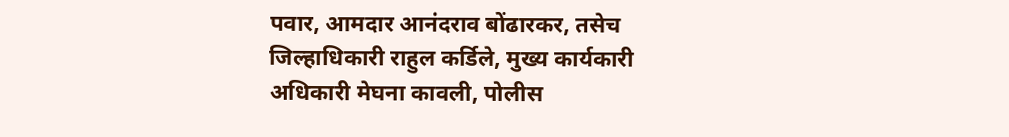पवार, आमदार आनंदराव बोंढारकर, तसेच जिल्हाधिकारी राहुल कर्डिले, मुख्य कार्यकारी अधिकारी मेघना कावली, पोलीस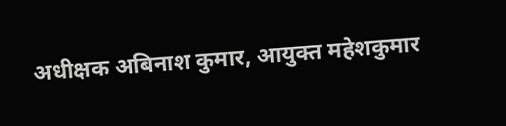अधीक्षक अबिनाश कुमार, आयुक्त महेशकुमार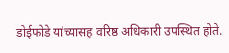डोईफोडे यांच्यासह वरिष्ठ अधिकारी उपस्थित होते.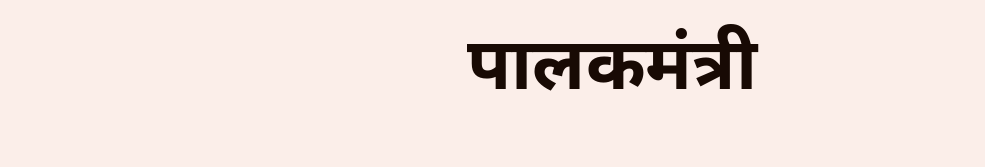पालकमंत्री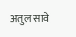अतुल सावे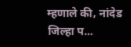म्हणाले की, नांदेड जिल्हा प...